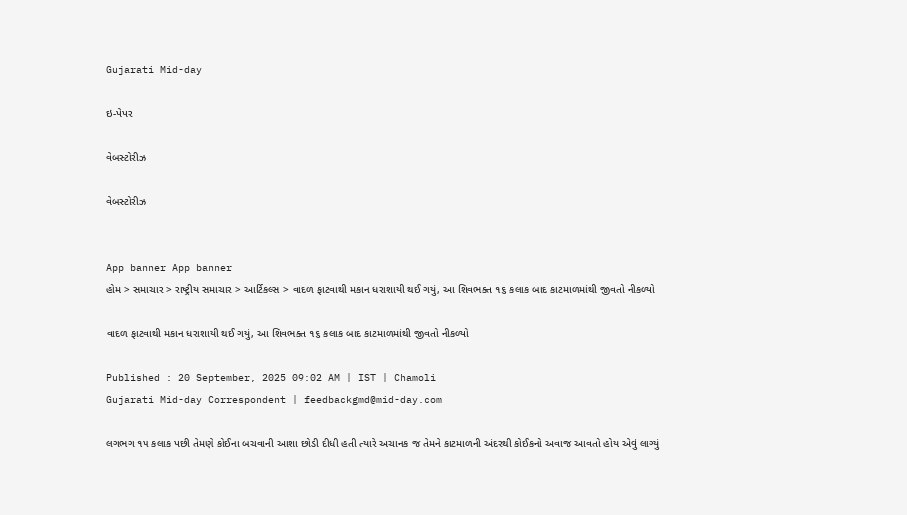Gujarati Mid-day

ઇ-પેપર

વેબસ્ટોરીઝ

વેબસ્ટોરીઝ


App banner App banner
હોમ > સમાચાર > રાષ્ટ્રીય સમાચાર > આર્ટિકલ્સ > વાદળ ફાટવાથી મકાન ધરાશાયી થઈ ગયું, આ શિવભક્ત ૧૬ કલાક બાદ કાટમાળમાંથી જીવતો નીકળ્યો

વાદળ ફાટવાથી મકાન ધરાશાયી થઈ ગયું, આ શિવભક્ત ૧૬ કલાક બાદ કાટમાળમાંથી જીવતો નીકળ્યો

Published : 20 September, 2025 09:02 AM | IST | Chamoli
Gujarati Mid-day Correspondent | feedbackgmd@mid-day.com

લગભગ ૧૫ કલાક પછી તેમણે કોઈના બચવાની આશા છોડી દીધી હતી ત્યારે અચાનક જ તેમને કાટમાળની અંદરથી કોઈકનો અવાજ આવતો હોય એવું લાગ્યું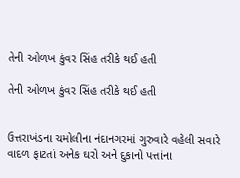તેની ઓળખ કુંવર સિંહ તરીકે થઈ હતી

તેની ઓળખ કુંવર સિંહ તરીકે થઈ હતી


ઉત્તરાખંડના ચમોલીના નંદાનગરમાં ગુરુવારે વહેલી સવારે વાદળ ફાટતાં અનેક ઘરો અને દુકાનો પત્તાંના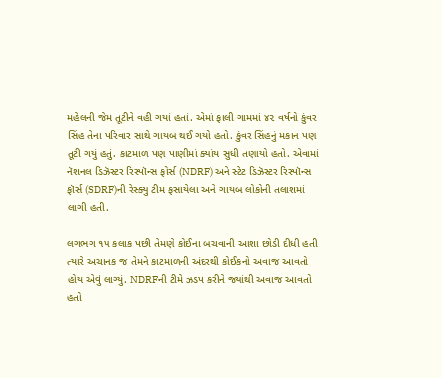મહેલની જેમ તૂટીને વહી ગયાં હતાં. એમાં ફાલી ગામમાં ૪૨ વર્ષનો કુંવર સિંહ તેના પરિવાર સાથે ગાયબ થઈ ગયો હતો. કુંવર‌ સિંહનું મકાન પણ તૂટી ગયું હતું. કાટમાળ પણ પાણીમાં ક્યાંય સુધી તણાયો હતો. એવામાં નૅશનલ ડિઝૅસ્ટર રિસ્પૉન્સ ફોર્સ (NDRF) અને સ્ટેટ ડિઝૅસ્ટર રિસ્પૉન્સ ફૉર્સ (SDRF)ની રેસ્ક્યુ ટીમ ફસાયેલા અને ગાયબ લોકોની તલાશમાં લાગી હતી.

લગભગ ૧૫ કલાક પછી તેમણે કોઈના બચવાની આશા છોડી દીધી હતી ત્યારે અચાનક જ તેમને કાટમાળની અંદરથી કોઈકનો અવાજ આવતો હોય એવું લાગ્યું. NDRFની ટીમે ઝડપ કરીને જ્યાંથી અવાજ આવતો હતો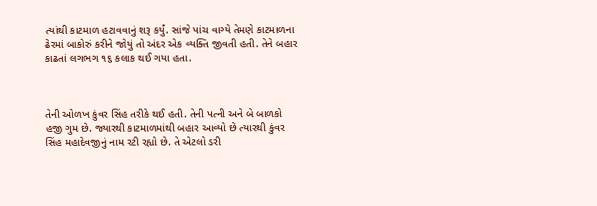ત્યાંથી કાટમાળ હટાવવાનું શરૂ કર્યું. સાંજે પાંચ વાગ્યે તેમણે કાટમાળના ઢેરમાં બાકોરું કરીને જોયું તો અંદર એક વ્યક્તિ જીવતી હતી. તેને બહાર કાઢતાં લગભગ ૧૬ કલાક થઈ ગયા હતા.



તેની ઓળખ કુંવર સિંહ તરીકે થઈ હતી. તેની પત્ની અને બે બાળકો હજી ગુમ છે. જ્યારથી કાટમાળમાંથી બહાર આવ્યો છે ત્યારથી કુંવર સિંહ મહાદેવજીનું નામ રટી રહ્યો છે. તે એટલો ડરી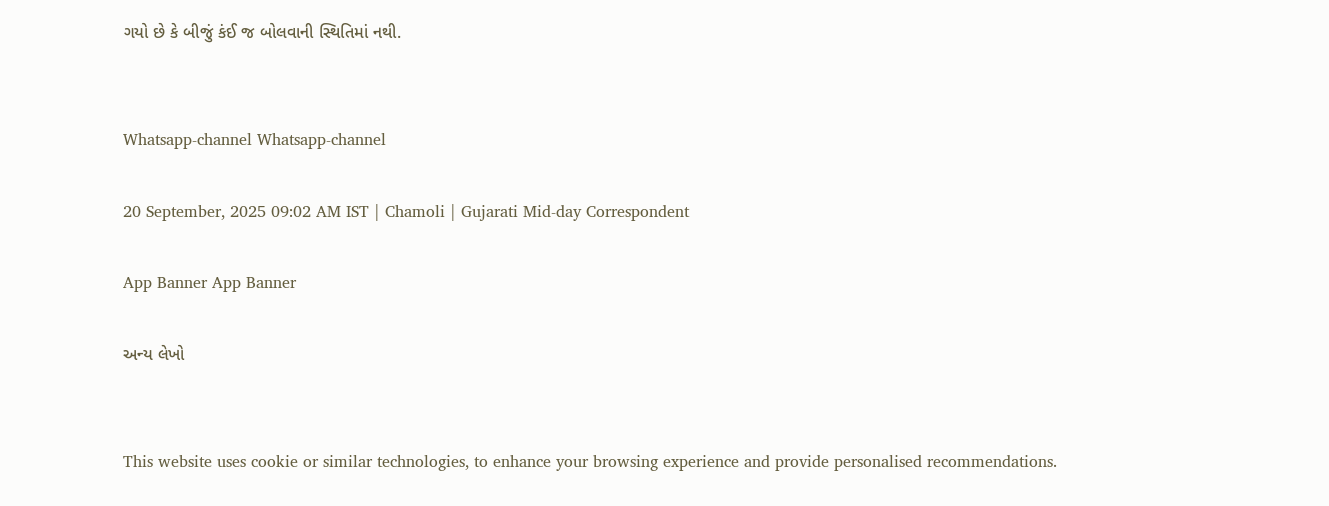ગયો છે કે બીજું કંઈ જ બોલવાની સ્થિતિમાં નથી.


Whatsapp-channel Whatsapp-channel

20 September, 2025 09:02 AM IST | Chamoli | Gujarati Mid-day Correspondent

App Banner App Banner

અન્ય લેખો


This website uses cookie or similar technologies, to enhance your browsing experience and provide personalised recommendations.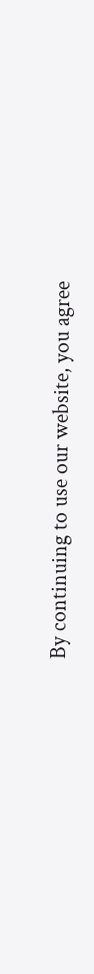By continuing to use our website, you agree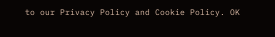to our Privacy Policy and Cookie Policy. OK